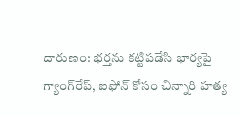దారుణం: భర్తను కట్టిపడేసి భార్యపై గ్యాంగ్‌రేప్, ఐఫోన్ కోసం చిన్నారి హత్య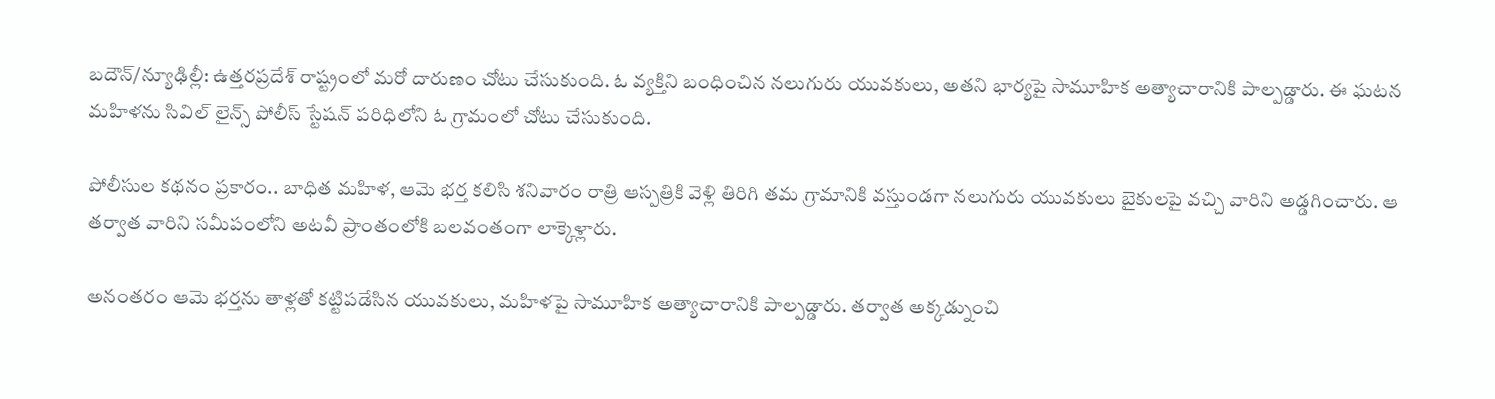బదౌన్/న్యూఢిల్లీ: ఉత్తరప్రదేశ్ రాష్ట్రంలో మరో దారుణం చోటు చేసుకుంది. ఓ వ్యక్తిని బంధించిన నలుగురు యువకులు, అతని భార్యపై సామూహిక అత్యాచారానికి పాల్పడ్డారు. ఈ ఘటన మహిళను సివిల్ లైన్స్ పోలీస్ స్టేషన్ పరిధిలోని ఓ గ్రామంలో చోటు చేసుకుంది.

పోలీసుల కథనం ప్రకారం.. బాధిత మహిళ, ఆమె భర్త కలిసి శనివారం రాత్రి ఆస్పత్రికి వెళ్లి తిరిగి తమ గ్రామానికి వస్తుండగా నలుగురు యువకులు బైకులపై వచ్చి వారిని అడ్డగించారు. ఆ తర్వాత వారిని సమీపంలోని అటవీ ప్రాంతంలోకి బలవంతంగా లాక్కెళ్లారు.

అనంతరం ఆమె భర్తను తాళ్లతో కట్టిపడేసిన యువకులు, మహిళపై సామూహిక అత్యాచారానికి పాల్పడ్డారు. తర్వాత అక్కడ్నుంచి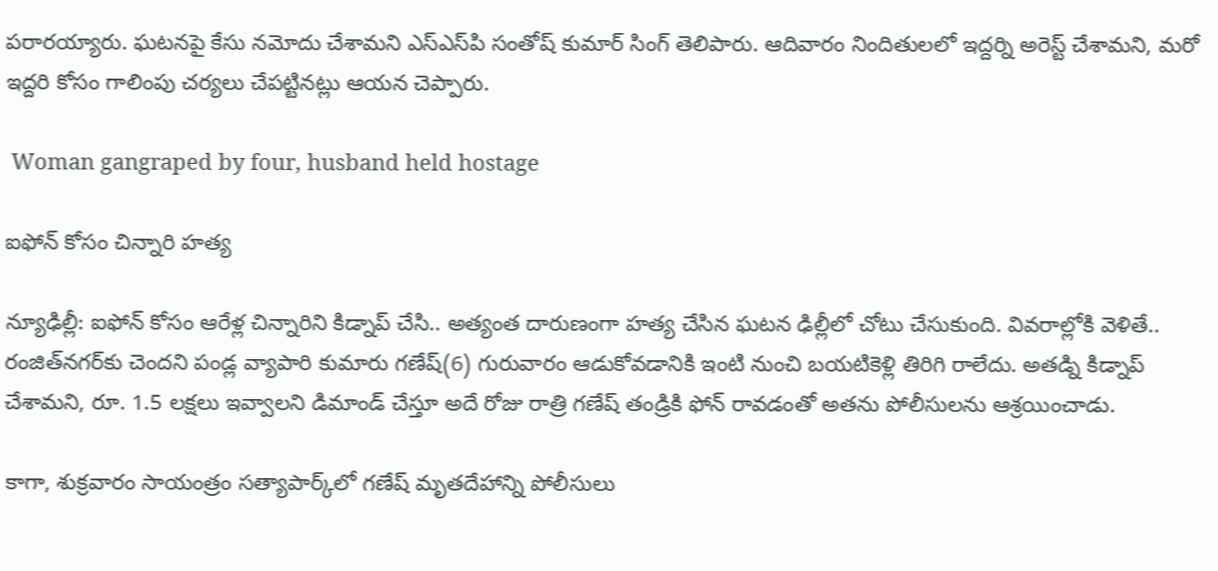పరారయ్యారు. ఘటనపై కేసు నమోదు చేశామని ఎస్ఎస్‌పి సంతోష్ కుమార్ సింగ్ తెలిపారు. ఆదివారం నిందితులలో ఇద్దర్ని అరెస్ట్ చేశామని, మరో ఇద్దరి కోసం గాలింపు చర్యలు చేపట్టినట్లు ఆయన చెప్పారు.

 Woman gangraped by four, husband held hostage

ఐఫోన్ కోసం చిన్నారి హత్య

న్యూఢిల్లీ: ఐఫోన్ కోసం ఆరేళ్ల చిన్నారిని కిడ్నాప్ చేసి.. అత్యంత దారుణంగా హత్య చేసిన ఘటన ఢిల్లీలో చోటు చేసుకుంది. వివరాల్లోకి వెళితే.. రంజిత్‌నగర్‌కు చెందని పండ్ల వ్యాపారి కుమారు గణేష్(6) గురువారం ఆడుకోవడానికి ఇంటి నుంచి బయటికెళ్లి తిరిగి రాలేదు. అతడ్ని కిడ్నాప్ చేశామని, రూ. 1.5 లక్షలు ఇవ్వాలని డిమాండ్ చేస్తూ అదే రోజు రాత్రి గణేష్ తండ్రికి ఫోన్ రావడంతో అతను పోలీసులను ఆశ్రయించాడు.

కాగా, శుక్రవారం సాయంత్రం సత్యాపార్క్‌లో గణేష్ మృతదేహాన్ని పోలీసులు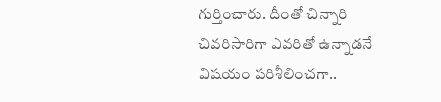గుర్తించారు. దీంతో చిన్నారి చివరిసారిగా ఎవరితో ఉన్నాడనే విషయం పరిశీలించగా..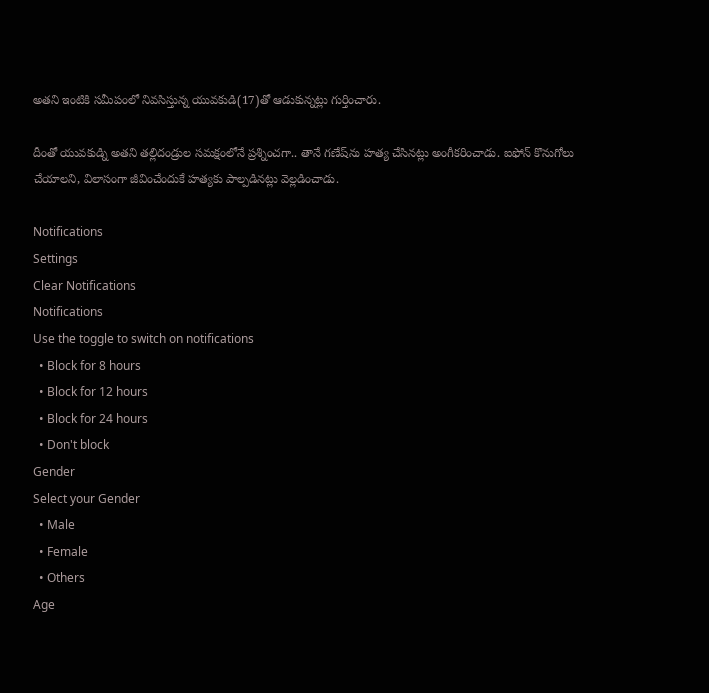అతని ఇంటికి సమీపంలో నివసిస్తున్న యువకుడి(17)తో ఆడుకున్నట్లు గుర్తించారు.

దీంతో యువకుడ్ని అతని తల్లిదండ్రుల సమక్షంలోనే ప్రశ్నించగా.. తానే గణేష్‌ను హత్య చేసినట్లు అంగీకరించాడు. ఐఫోన్ కొనుగోలు చేయాలని, విలాసంగా జీవించేందుకే హత్యకు పాల్పడినట్లు వెల్లడించాడు.

Notifications
Settings
Clear Notifications
Notifications
Use the toggle to switch on notifications
  • Block for 8 hours
  • Block for 12 hours
  • Block for 24 hours
  • Don't block
Gender
Select your Gender
  • Male
  • Female
  • Others
Age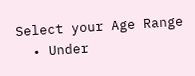Select your Age Range
  • Under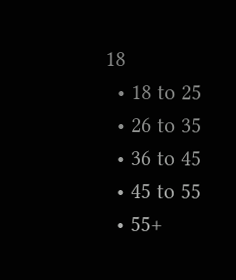18
  • 18 to 25
  • 26 to 35
  • 36 to 45
  • 45 to 55
  • 55+